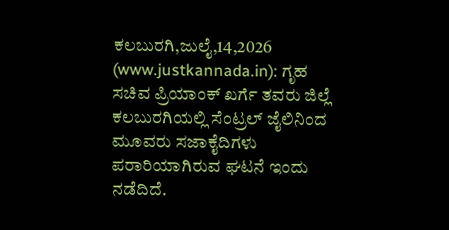ಕಲಬುರಗಿ,ಜುಲೈ,14,2026 (www.justkannada.in): ಗೃಹ ಸಚಿವ ಪ್ರಿಯಾಂಕ್ ಖರ್ಗೆ ತವರು ಜಿಲ್ಲೆ ಕಲಬುರಗಿಯಲ್ಲಿ ಸೆಂಟ್ರಲ್ ಜೈಲಿನಿಂದ ಮೂವರು ಸಜಾಕೈದಿಗಳು ಪರಾರಿಯಾಗಿರುವ ಘಟನೆ ಇಂದು ನಡೆದಿದೆ.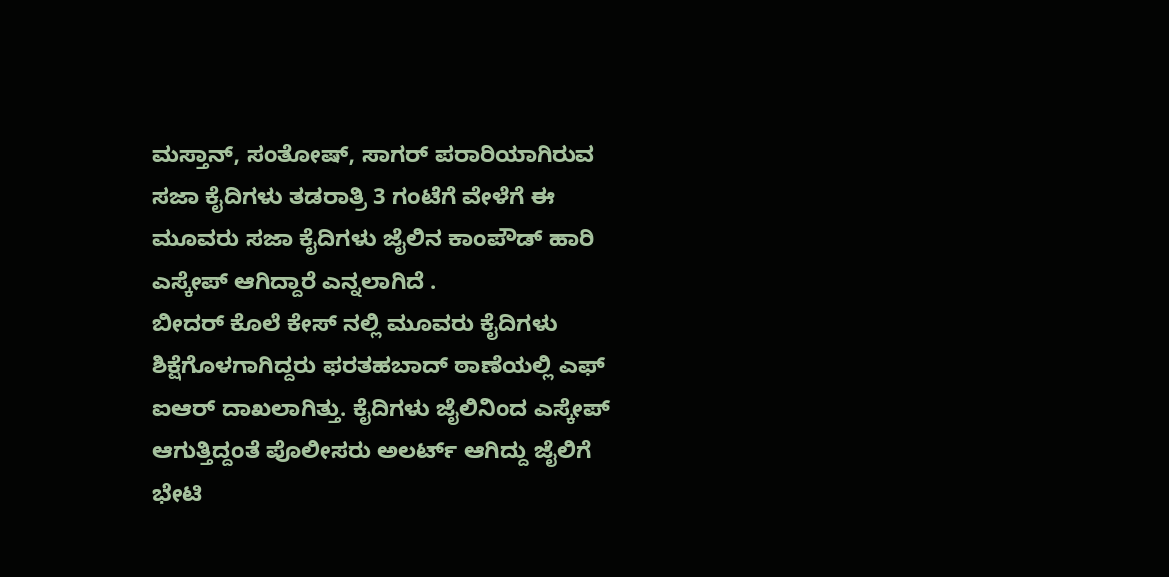ಮಸ್ತಾನ್, ಸಂತೋಷ್, ಸಾಗರ್ ಪರಾರಿಯಾಗಿರುವ ಸಜಾ ಕೈದಿಗಳು ತಡರಾತ್ರಿ 3 ಗಂಟೆಗೆ ವೇಳೆಗೆ ಈ ಮೂವರು ಸಜಾ ಕೈದಿಗಳು ಜೈಲಿನ ಕಾಂಪೌಡ್ ಹಾರಿ ಎಸ್ಕೇಪ್ ಆಗಿದ್ದಾರೆ ಎನ್ನಲಾಗಿದೆ .
ಬೀದರ್ ಕೊಲೆ ಕೇಸ್ ನಲ್ಲಿ ಮೂವರು ಕೈದಿಗಳು ಶಿಕ್ಷೆಗೊಳಗಾಗಿದ್ದರು ಫರತಹಬಾದ್ ಠಾಣೆಯಲ್ಲಿ ಎಫ್ ಐಆರ್ ದಾಖಲಾಗಿತ್ತು. ಕೈದಿಗಳು ಜೈಲಿನಿಂದ ಎಸ್ಕೇಪ್ ಆಗುತ್ತಿದ್ದಂತೆ ಪೊಲೀಸರು ಅಲರ್ಟ್ ಆಗಿದ್ದು ಜೈಲಿಗೆ ಭೇಟಿ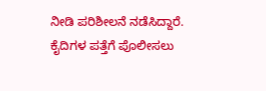ನೀಡಿ ಪರಿಶೀಲನೆ ನಡೆಸಿದ್ದಾರೆ. ಕೈದಿಗಳ ಪತ್ತೆಗೆ ಪೊಲೀಸಲು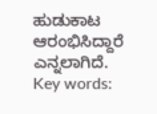ಹುಡುಕಾಟ ಆರಂಭಿಸಿದ್ದಾರೆ ಎನ್ನಲಾಗಿದೆ.
Key words: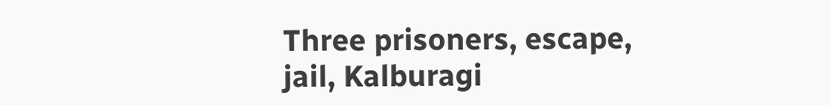Three prisoners, escape, jail, Kalburagi